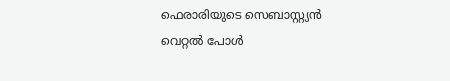ഫെരാരിയുടെ സെബാസ്റ്റ്യൻ വെറ്റൽ പോൾ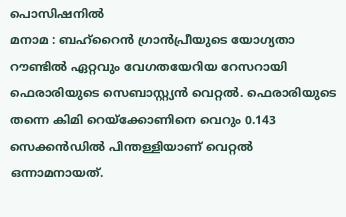പൊസിഷനിൽ
മനാമ : ബഹ്റൈൻ ഗ്രാൻപ്രീയുടെ യോഗ്യതാ റൗണ്ടിൽ ഏറ്റവും വേഗതയേറിയ റേസറായി ഫെരാരിയുടെ സെബാസ്റ്റ്യൻ വെറ്റൽ. ഫെരാരിയുടെ തന്നെ കിമി റെയ്ക്കോണിനെ വെറും 0.143 സെക്കൻഡിൽ പിന്തള്ളിയാണ് വെറ്റൽ ഒന്നാമനായത്.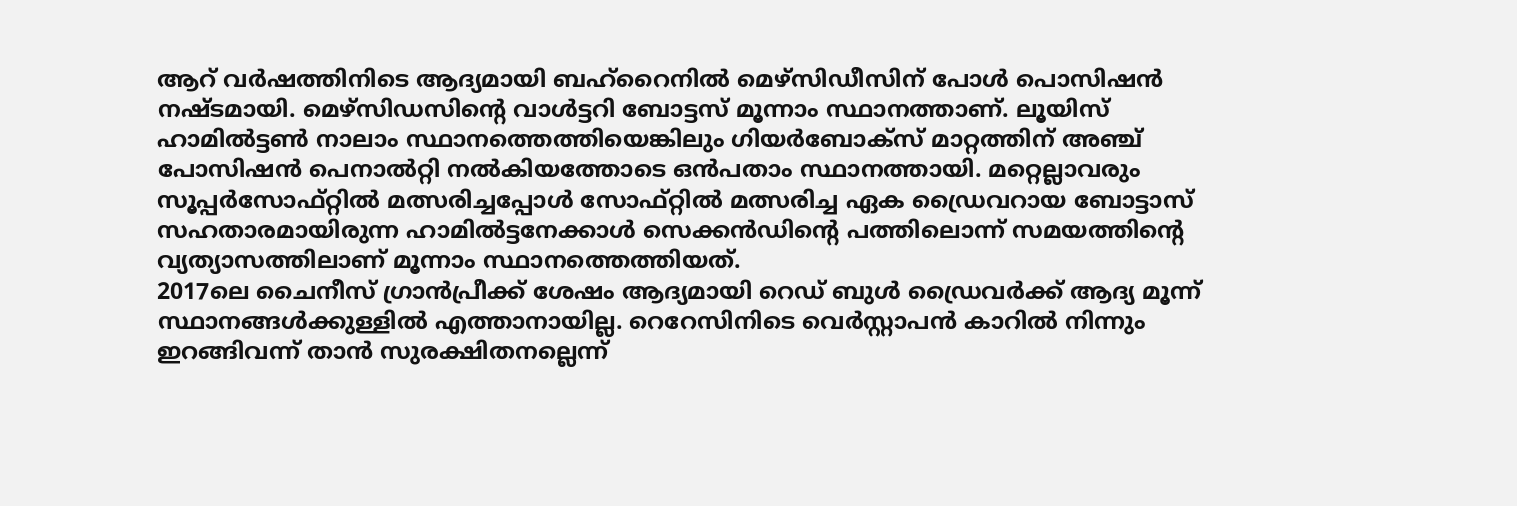ആറ് വർഷത്തിനിടെ ആദ്യമായി ബഹ്റൈനിൽ മെഴ്സിഡീസിന് പോൾ പൊസിഷൻ നഷ്ടമായി. മെഴ്സിഡസിന്റെ വാൾട്ടറി ബോട്ടസ് മൂന്നാം സ്ഥാനത്താണ്. ലൂയിസ് ഹാമിൽട്ടൺ നാലാം സ്ഥാനത്തെത്തിയെങ്കിലും ഗിയർബോക്സ് മാറ്റത്തിന് അഞ്ച് പോസിഷൻ പെനാൽറ്റി നൽകിയത്തോടെ ഒൻപതാം സ്ഥാനത്തായി. മറ്റെല്ലാവരും സൂപ്പർസോഫ്റ്റിൽ മത്സരിച്ചപ്പോൾ സോഫ്റ്റിൽ മത്സരിച്ച ഏക ഡ്രൈവറായ ബോട്ടാസ് സഹതാരമായിരുന്ന ഹാമിൽട്ടനേക്കാൾ സെക്കൻഡിന്റെ പത്തിലൊന്ന് സമയത്തിന്റെ വ്യത്യാസത്തിലാണ് മൂന്നാം സ്ഥാനത്തെത്തിയത്.
2017ലെ ചൈനീസ് ഗ്രാൻപ്രീക്ക് ശേഷം ആദ്യമായി റെഡ് ബുൾ ഡ്രൈവർക്ക് ആദ്യ മൂന്ന് സ്ഥാനങ്ങൾക്കുള്ളിൽ എത്താനായില്ല. റെറേസിനിടെ വെർസ്റ്റാപൻ കാറിൽ നിന്നും ഇറങ്ങിവന്ന് താൻ സുരക്ഷിതനല്ലെന്ന്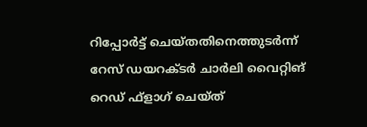റിപ്പോർട്ട് ചെയ്തതിനെത്തുടർന്ന് റേസ് ഡയറക്ടർ ചാർലി വൈറ്റിങ് റെഡ് ഫ്ളാഗ് ചെയ്ത്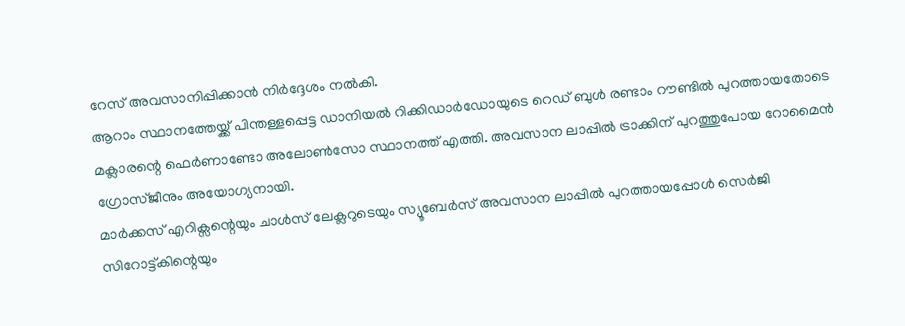റേസ് അവസാനിപ്പിക്കാൻ നിർദ്ദേശം നൽകി.
ആറാം സ്ഥാനത്തേയ്ക്ക് പിന്തള്ളപ്പെട്ട ഡാനിയൽ റിക്കിഡാർഡോയുടെ റെഡ് ബുൾ രണ്ടാം റൗണ്ടിൽ പുറത്തായതോടെ മക്ലാരന്റെ ഫെർണാണ്ടോ അലോൺസോ സ്ഥാനത്ത് എത്തി. അവസാന ലാപ്പിൽ ട്രാക്കിന് പുറത്തുപോയ റോമൈൻ ഗ്രോസ്ജീനും അയോഗ്യനായി.
മാർക്കസ് എറിക്സന്റെയും ചാൾസ് ലേക്ലറുടെയും സ്യൂബേർസ് അവസാന ലാപ്പിൽ പുറത്തായപ്പോൾ സെർജി സിറോട്ട്കിന്റെയും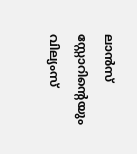ലാൻസ് സ്റ്റോറിന്റെയും വില്യംസ്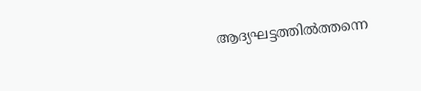ആദ്യഘട്ടത്തിൽത്തന്നെ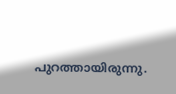പുറത്തായിരുന്നു.